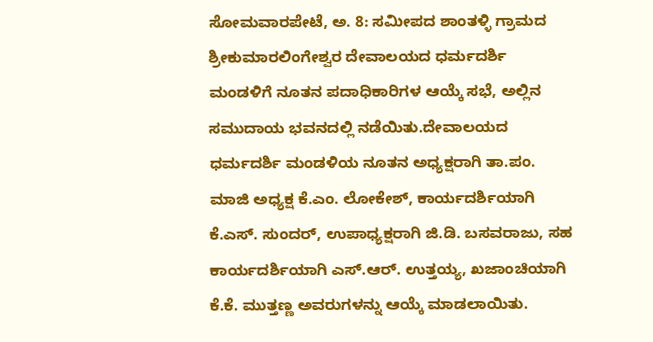ಸೋಮವಾರಪೇಟೆ, ಅ. 8: ಸಮೀಪದ ಶಾಂತಳ್ಳಿ ಗ್ರಾಮದ ಶ್ರೀಕುಮಾರಲಿಂಗೇಶ್ವರ ದೇವಾಲಯದ ಧರ್ಮದರ್ಶಿ ಮಂಡಳಿಗೆ ನೂತನ ಪದಾಧಿಕಾರಿಗಳ ಆಯ್ಕೆ ಸಭೆ, ಅಲ್ಲಿನ ಸಮುದಾಯ ಭವನದಲ್ಲಿ ನಡೆಯಿತು.ದೇವಾಲಯದ ಧರ್ಮದರ್ಶಿ ಮಂಡಳಿಯ ನೂತನ ಅಧ್ಯಕ್ಷರಾಗಿ ತಾ.ಪಂ. ಮಾಜಿ ಅಧ್ಯಕ್ಷ ಕೆ.ಎಂ. ಲೋಕೇಶ್, ಕಾರ್ಯದರ್ಶಿಯಾಗಿ ಕೆ.ಎಸ್. ಸುಂದರ್, ಉಪಾಧ್ಯಕ್ಷರಾಗಿ ಜಿ.ಡಿ. ಬಸವರಾಜು, ಸಹ ಕಾರ್ಯದರ್ಶಿಯಾಗಿ ಎಸ್.ಆರ್. ಉತ್ತಯ್ಯ, ಖಜಾಂಚಿಯಾಗಿ ಕೆ.ಕೆ. ಮುತ್ತಣ್ಣ ಅವರುಗಳನ್ನು ಆಯ್ಕೆ ಮಾಡಲಾಯಿತು.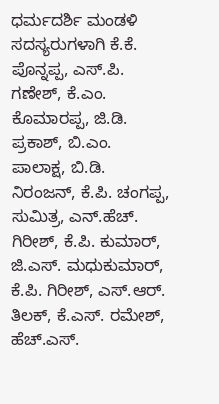ಧರ್ಮದರ್ಶಿ ಮಂಡಳಿ ಸದಸ್ಯರುಗಳಾಗಿ ಕೆ.ಕೆ. ಪೊನ್ನಪ್ಪ, ಎಸ್.ಪಿ. ಗಣೇಶ್, ಕೆ.ಎಂ. ಕೊಮಾರಪ್ಪ, ಜಿ.ಡಿ. ಪ್ರಕಾಶ್, ಬಿ.ಎಂ. ಪಾಲಾಕ್ಷ, ಬಿ.ಡಿ. ನಿರಂಜನ್, ಕೆ.ಪಿ. ಚಂಗಪ್ಪ, ಸುಮಿತ್ರ, ಎನ್.ಹೆಚ್. ಗಿರೀಶ್, ಕೆ.ಪಿ. ಕುಮಾರ್, ಜಿ.ಎಸ್. ಮಧುಕುಮಾರ್, ಕೆ.ಪಿ. ಗಿರೀಶ್, ಎಸ್.ಆರ್. ತಿಲಕ್, ಕೆ.ಎಸ್. ರಮೇಶ್, ಹೆಚ್.ಎಸ್.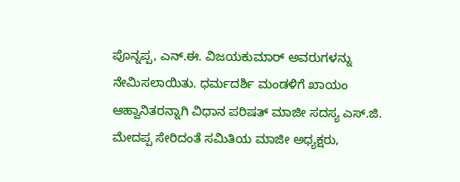ಪೊನ್ನಪ್ಪ, ಎನ್.ಈ. ವಿಜಯಕುಮಾರ್ ಅವರುಗಳನ್ನು ನೇಮಿಸಲಾಯಿತು. ಧರ್ಮದರ್ಶಿ ಮಂಡಳಿಗೆ ಖಾಯಂ ಆಹ್ವಾನಿತರನ್ನಾಗಿ ವಿಧಾನ ಪರಿಷತ್ ಮಾಜೀ ಸದಸ್ಯ ಎಸ್.ಜಿ. ಮೇದಪ್ಪ ಸೇರಿದಂತೆ ಸಮಿತಿಯ ಮಾಜೀ ಅಧ್ಯಕ್ಷರು,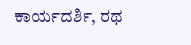ಕಾರ್ಯದರ್ಶಿ, ರಥ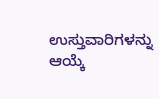ಉಸ್ತುವಾರಿಗಳನ್ನು ಆಯ್ಕೆ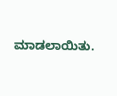ಮಾಡಲಾಯಿತು.